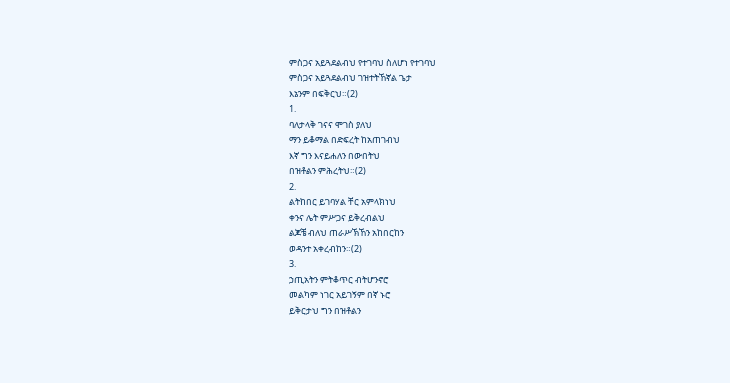ምስጋና አይጓደልብህ የተገባህ ስለሆነ የተገባህ
ምስጋና አይጓደልብህ ገዝተትኸኛል ጌታ
እኔንም በፍቅርህ።(2)
1.
ባለታላቅ ገናና ሞገስ ያለህ
ማን ይቆማል በድፍረት ከአጠገብህ
እኛ ግን እናይሐለን በውበትህ
በዝቶልን ምሕረትህ።(2)
2.
ልትከበር ይገባሃል ቸር አምላክነህ
ቀንና ሌት ምሥጋና ይቅረብልህ
ልጆቼ ብለህ ጠራሥኽኸን አከበርከን
ወዳንተ አቀረብከን።(2)
3.
ኃጢአትን ምትቆጥር ብትሆንኖሮ
መልካም ነገር አይገኝም በኛ ኑሮ
ይቅርታህ ግን በዝቶልን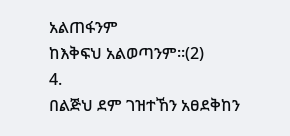አልጠፋንም
ከእቅፍህ አልወጣንም።(2)
4.
በልጅህ ደም ገዝተኸን አፀደቅከን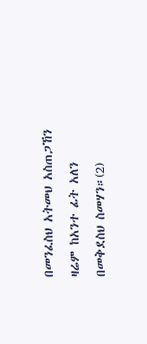በመንፈስህ አትመህ አስጠጋኸን
ዛሬም ከአንተ ፊት አለን
በመቅደስህ ስመሃን።(2)